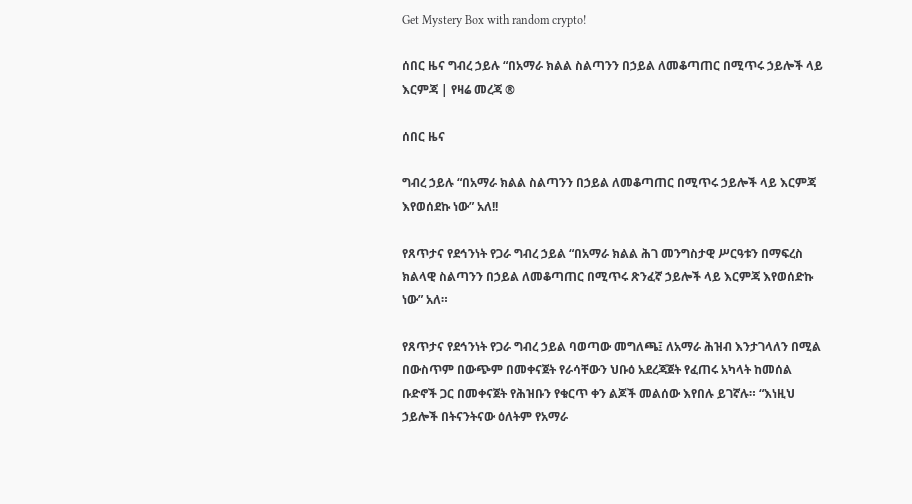Get Mystery Box with random crypto!

ሰበር ዜና ግብረ ኃይሉ “በአማራ ክልል ስልጣንን በኃይል ለመቆጣጠር በሚጥሩ ኃይሎች ላይ እርምጃ | የዛሬ መረጃ ®

ሰበር ዜና

ግብረ ኃይሉ “በአማራ ክልል ስልጣንን በኃይል ለመቆጣጠር በሚጥሩ ኃይሎች ላይ እርምጃ እየወሰደኩ ነው” አለ!!

የጸጥታና የደኅንነት የጋራ ግብረ ኃይል “በአማራ ክልል ሕገ መንግስታዊ ሥርዓቱን በማፍረስ ክልላዊ ስልጣንን በኃይል ለመቆጣጠር በሚጥሩ ጽንፈኛ ኃይሎች ላይ እርምጃ እየወሰድኩ ነው” አለ።

የጸጥታና የደኅንነት የጋራ ግብረ ኃይል ባወጣው መግለጫ፤ ለአማራ ሕዝብ እንታገላለን በሚል በውስጥም በውጭም በመቀናጀት የራሳቸውን ህቡዕ አደረጃጀት የፈጠሩ አካላት ከመሰል ቡድኖች ጋር በመቀናጀት የሕዝቡን የቁርጥ ቀን ልጆች መልሰው እየበሉ ይገኛሉ። “እነዚህ ኃይሎች በትናንትናው ዕለትም የአማራ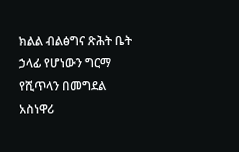ክልል ብልፅግና ጽሕት ቤት ኃላፊ የሆነውን ግርማ የሺጥላን በመግደል አስነዋሪ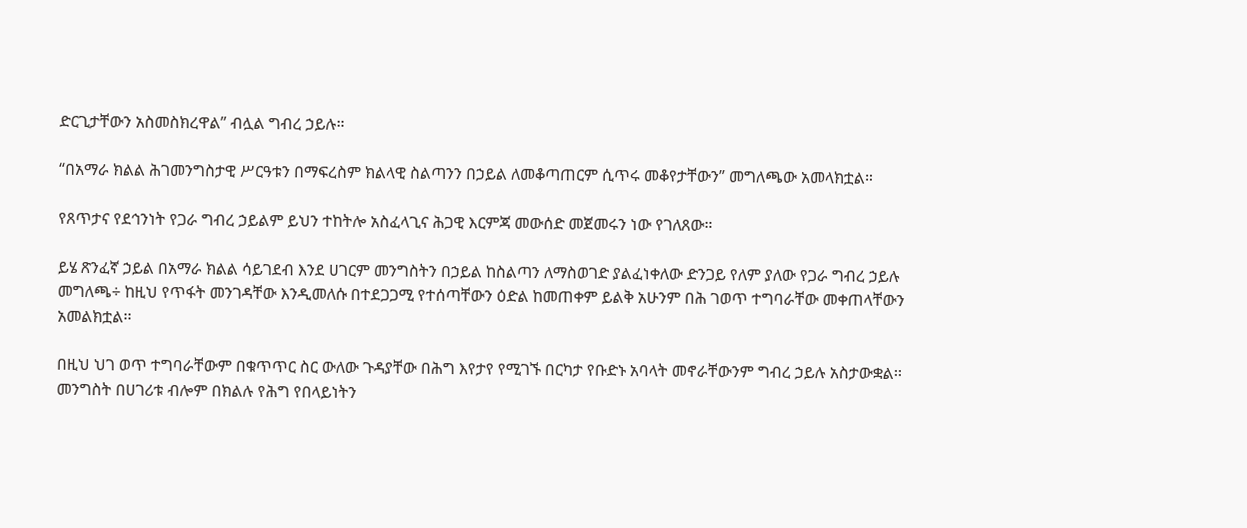ድርጊታቸውን አስመስክረዋል” ብሏል ግብረ ኃይሉ።

“በአማራ ክልል ሕገመንግስታዊ ሥርዓቱን በማፍረስም ክልላዊ ስልጣንን በኃይል ለመቆጣጠርም ሲጥሩ መቆየታቸውን” መግለጫው አመላክቷል።

የጸጥታና የደኅንነት የጋራ ግብረ ኃይልም ይህን ተከትሎ አስፈላጊና ሕጋዊ እርምጃ መውሰድ መጀመሩን ነው የገለጸው።

ይሄ ጽንፈኛ ኃይል በአማራ ክልል ሳይገደብ እንደ ሀገርም መንግስትን በኃይል ከስልጣን ለማስወገድ ያልፈነቀለው ድንጋይ የለም ያለው የጋራ ግብረ ኃይሉ መግለጫ÷ ከዚህ የጥፋት መንገዳቸው እንዲመለሱ በተደጋጋሚ የተሰጣቸውን ዕድል ከመጠቀም ይልቅ አሁንም በሕ ገወጥ ተግባራቸው መቀጠላቸውን አመልክቷል፡፡

በዚህ ህገ ወጥ ተግባራቸውም በቁጥጥር ስር ውለው ጉዳያቸው በሕግ እየታየ የሚገኙ በርካታ የቡድኑ አባላት መኖራቸውንም ግብረ ኃይሉ አስታውቋል፡፡ መንግስት በሀገሪቱ ብሎም በክልሉ የሕግ የበላይነትን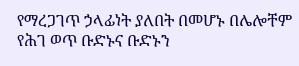የማረጋገጥ ኃላፊነት ያለበት በመሆኑ በሌሎቸም የሕገ ወጥ ቡድኑና ቡድኑን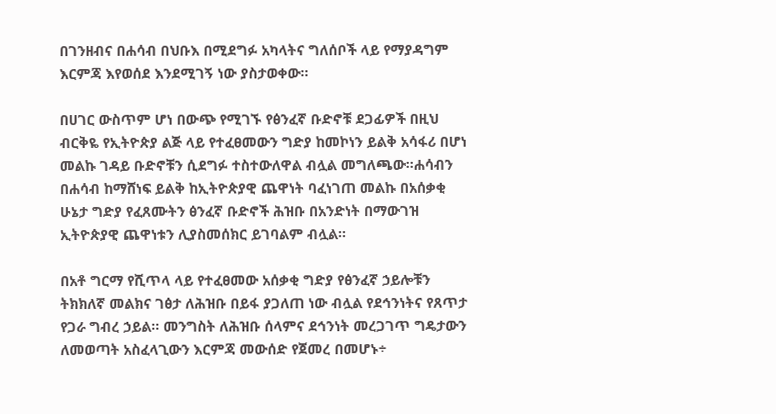በገንዘብና በሐሳብ በህቡእ በሚደግፉ አካላትና ግለሰቦች ላይ የማያዳግም እርምጃ እየወሰደ እንደሚገኝ ነው ያስታወቀው፡፡

በሀገር ውስጥም ሆነ በውጭ የሚገኙ የፅንፈኛ ቡድኖቹ ደጋፊዎች በዚህ ብርቅዬ የኢትዮጵያ ልጅ ላይ የተፈፀመውን ግድያ ከመኮነን ይልቅ አሳፋሪ በሆነ መልኩ ገዳይ ቡድኖቹን ሲደግፉ ተስተውለዋል ብሏል መግለጫው፡፡ሐሳብን በሐሳብ ከማሸነፍ ይልቅ ከኢትዮጵያዊ ጨዋነት ባፈነገጠ መልኩ በአሰቃቂ ሁኔታ ግድያ የፈጸሙትን ፅንፈኛ ቡድኖች ሕዝቡ በአንድነት በማውገዝ ኢትዮጵያዊ ጨዋነቱን ሊያስመሰክር ይገባልም ብሏል፡፡

በአቶ ግርማ የሺጥላ ላይ የተፈፀመው አሰቃቂ ግድያ የፅንፈኛ ኃይሎቹን ትክክለኛ መልክና ገፅታ ለሕዝቡ በይፋ ያጋለጠ ነው ብሏል የደኅንነትና የጸጥታ የጋራ ግብረ ኃይል፡፡ መንግስት ለሕዝቡ ሰላምና ደኅንነት መረጋገጥ ግዴታውን ለመወጣት አስፈላጊውን እርምጃ መውሰድ የጀመረ በመሆኑ÷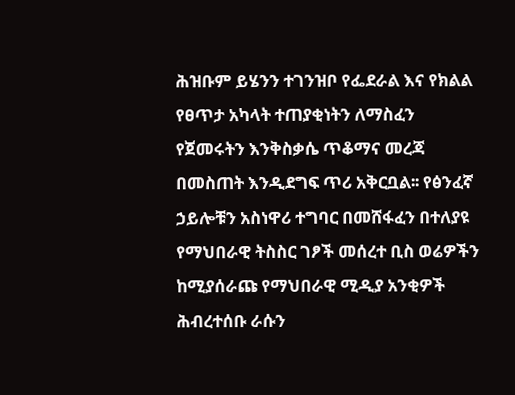ሕዝቡም ይሄንን ተገንዝቦ የፌደራል እና የክልል የፀጥታ አካላት ተጠያቂነትን ለማስፈን የጀመሩትን እንቅስቃሴ ጥቆማና መረጃ በመስጠት እንዲደግፍ ጥሪ አቅርቧል፡፡ የፅንፈኛ ኃይሎቹን አስነዋሪ ተግባር በመሸፋፈን በተለያዩ የማህበራዊ ትስስር ገፆች መሰረተ ቢስ ወሬዎችን ከሚያሰራጩ የማህበራዊ ሚዲያ አንቂዎች ሕብረተሰቡ ራሱን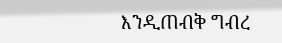እንዲጠብቅ ግብረ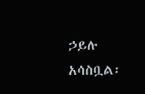ኃይሉ አሳስቧል፡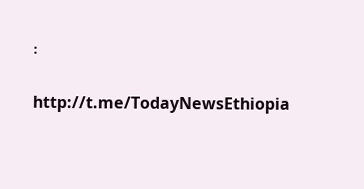፡

http://t.me/TodayNewsEthiopia